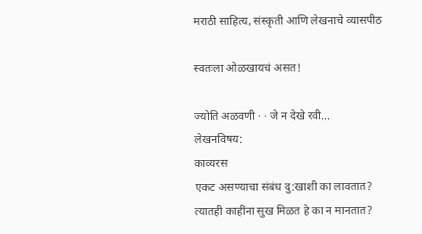मराठी साहित्य, संस्कृती आणि लेखनाचे व्यासपीठ

स्वतःला ओळखायचं असत!

ज्योति अळवणी · · जे न देखे रवी...
लेखनविषय:
काव्यरस
एकट असण्याचा संबंध दु:खाशी का लावतात? त्यातही काहींना सुख मिळत हे का न मानतात?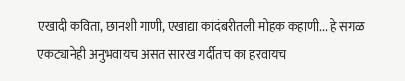एखादी कविता, छानशी गाणी, एखाद्या कादंबरीतली मोहक कहाणी... हे सगळ एकट्यानेही अनुभवायच असत सारख गर्दीतच का हरवायच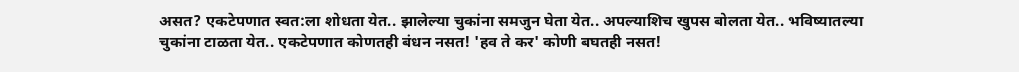असत? एकटेपणात स्वत:ला शोधता येत.. झालेल्या चुकांना समजुन घेता येत.. अपल्याशिच खुपस बोलता येत.. भविष्यातल्या चुकांना टाळता येत.. एकटेपणात कोणतही बंधन नसत! 'हव ते कर' कोणी बघतही नसत!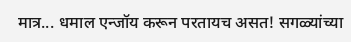मात्र... धमाल एन्जॉय करून परतायच असत! सगळ्यांच्या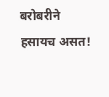बरोबरीने हसायच असत!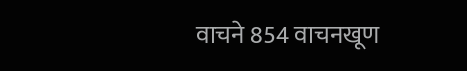वाचने 854 वाचनखूण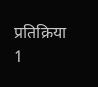प्रतिक्रिया 1